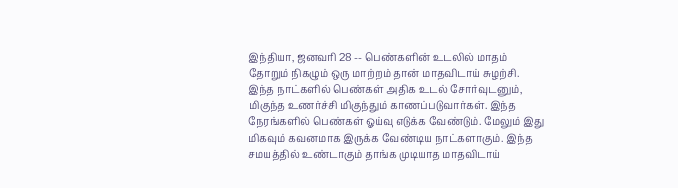இந்தியா, ஜனவரி 28 -- பெண்களின் உடலில் மாதம் தோறும் நிகழும் ஒரு மாற்றம் தான் மாதவிடாய் சுழற்சி. இந்த நாட்களில் பெண்கள் அதிக உடல் சோர்வுடனும், மிகுந்த உணர்ச்சி மிகுந்தும் காணப்படுவார்கள். இந்த நேரங்களில் பெண்கள் ஓய்வு எடுக்க வேண்டும். மேலும் இது மிகவும் கவனமாக இருக்க வேண்டிய நாட்களாகும். இந்த சமயத்தில் உண்டாகும் தாங்க முடியாத மாதவிடாய்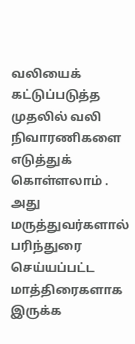வலியைக் கட்டுப்படுத்த முதலில் வலி நிவாரணிகளை எடுத்துக் கொள்ளலாம் . அது மருத்துவர்களால் பரிந்துரை செய்யப்பட்ட மாத்திரைகளாக இருக்க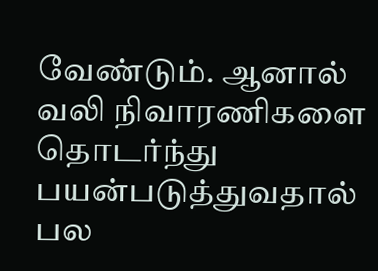வேண்டும். ஆனால் வலி நிவாரணிகளை தொடர்ந்து பயன்படுத்துவதால் பல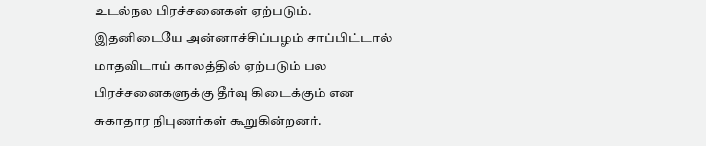உடல்நல பிரச்சனைகள் ஏற்படும். இதனிடையே அன்னாச்சிப்பழம் சாப்பிட்டால் மாதவிடாய் காலத்தில் ஏற்படும் பல பிரச்சனைகளுக்கு தீர்வு கிடைக்கும் என சுகாதார நிபுணர்கள் கூறுகின்றனர்.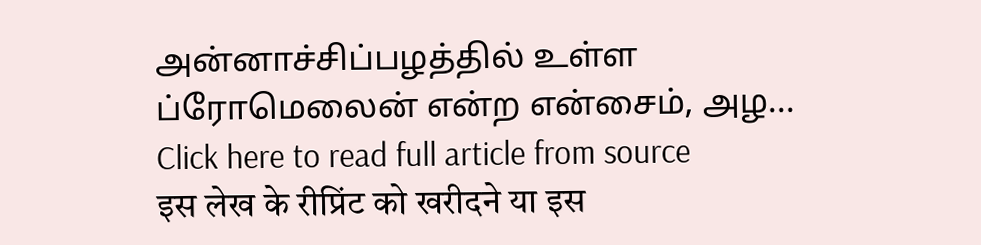அன்னாச்சிப்பழத்தில் உள்ள ப்ரோமெலைன் என்ற என்சைம், அழ...
Click here to read full article from source
इस लेख के रीप्रिंट को खरीदने या इस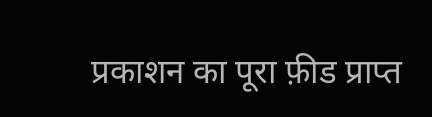प्रकाशन का पूरा फ़ीड प्राप्त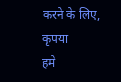करने के लिए, कृपया
हमे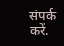संपर्क करें.